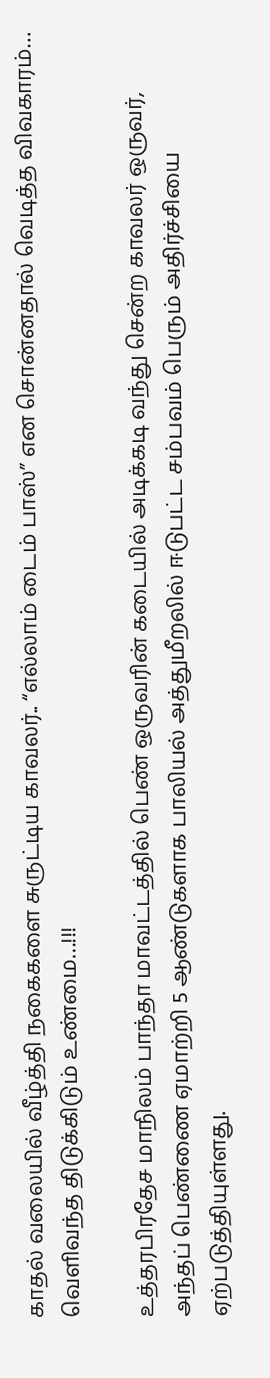காதல் வலையில் வீழ்த்தி நகைகளை சுருட்டிய காவலர்.. “எல்லாம் டைம் பாஸ்” என சொன்னதால் வெடித்த விவகாரம்… வெளிவந்த திடுக்கிடும் உண்மை…!!!

உத்தரபிரதேச மாநிலம் பாந்தா மாவட்டத்தில் பெண் ஒருவரின் கடையில் அடிக்கடி வந்து சென்ற காவலர் ஒருவர், அந்தப் பெண்ணை ஏமாற்றி 5 ஆண்டுகளாக பாலியல் அத்துமீறலில் ஈடுபட்ட சம்பவம் பெரும் அதிர்ச்சியை ஏற்படுத்தியுள்ளது.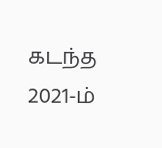கடந்த 2021-ம்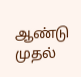ஆண்டு முதல்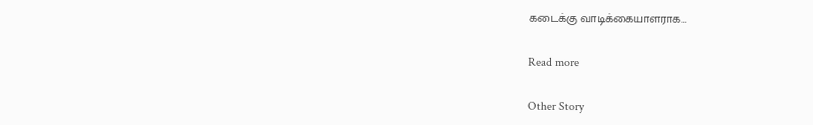கடைக்கு வாடிக்கையாளராக…

Read more

Other Story